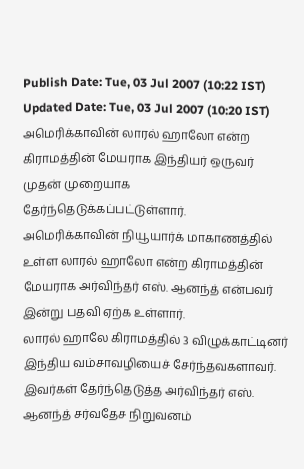Publish Date: Tue, 03 Jul 2007 (10:22 IST)
Updated Date: Tue, 03 Jul 2007 (10:20 IST)
அமெரிக்காவின் லாரல் ஹாலோ என்ற கிராமத்தின் மேயராக இந்தியர் ஒருவர் முதன் முறையாக தேர்ந்தெடுக்கப்பட்டுள்ளார்.
அமெரிக்காவின் நியூயார்க் மாகாணத்தில் உள்ள லாரல் ஹாலோ என்ற கிராமத்தின் மேயராக அர்விந்தர் எஸ். ஆனந்த் என்பவர் இன்று பதவி ஏற்க உள்ளார்.
லாரல் ஹாலே கிராமத்தில் 3 விழுக்காட்டினர் இந்திய வம்சாவழியைச் சேர்ந்தவகளாவர். இவர்கள் தேர்ந்தெடுத்த அர்விந்தர் எஸ். ஆனந்த் சர்வதேச நிறுவனம்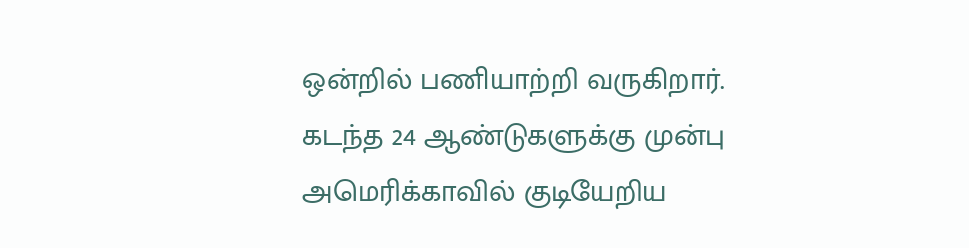ஒன்றில் பணியாற்றி வருகிறார்.
கடந்த 24 ஆண்டுகளுக்கு முன்பு அமெரிக்காவில் குடியேறிய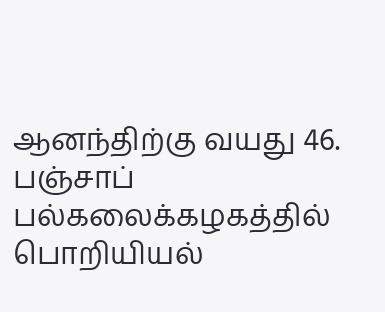ஆனந்திற்கு வயது 46. பஞ்சாப் பல்கலைக்கழகத்தில் பொறியியல்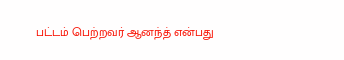பட்டம் பெற்றவர் ஆனந்த் என்பது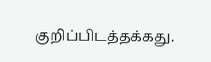குறிப்பிடத்தக்கது.